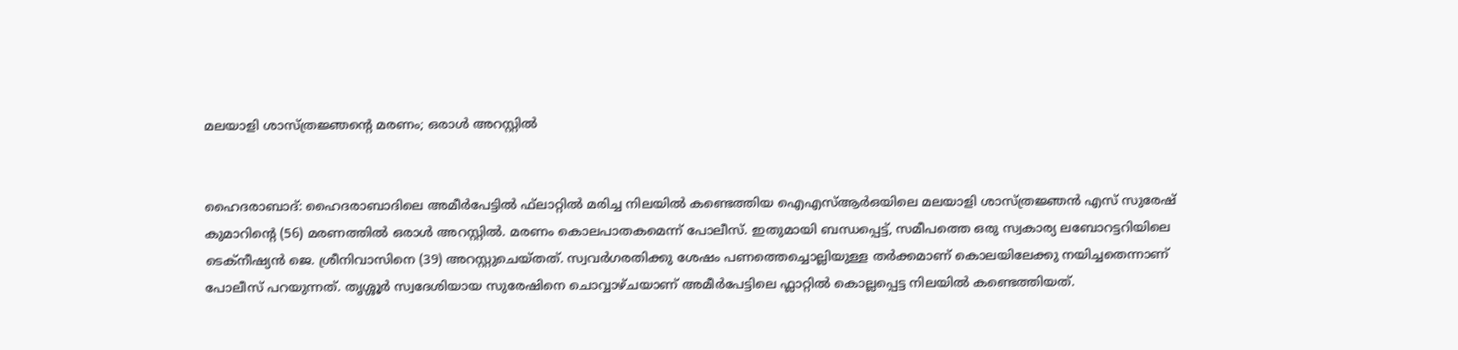മലയാളി ശാസ്ത്രജ്ഞന്റെ മരണം; ഒരാൾ അറസ്റ്റിൽ


ഹൈദരാബാദ്: ഹൈദരാബാദിലെ അമീര്‍പേട്ടില്‍ ഫ്‌ലാറ്റില്‍ മരിച്ച നിലയില്‍ കണ്ടെത്തിയ ഐഎസ്ആര്‍ഒയിലെ മലയാളി ശാസ്ത്രജ്ഞന്‍ എസ് സുരേഷ് കുമാറിന്റെ (56) മരണത്തിൽ ഒരാൾ അറസ്റ്റിൽ. മരണം കൊലപാതകമെന്ന് പോലീസ്. ഇതുമായി ബന്ധപ്പെട്ട്, സമീപത്തെ ഒരു സ്വകാര്യ ലബോറട്ടറിയിലെ ടെക്നീഷ്യൻ ജെ. ശ്രീനിവാസിനെ (39) അറസ്റ്റുചെയ്തത്. സ്വവർഗരതിക്കു ശേഷം പണത്തെച്ചൊല്ലിയുള്ള തർക്കമാണ് കൊലയിലേക്കു നയിച്ചതെന്നാണ് പോലീസ് പറയുന്നത്. തൃശ്ശൂർ സ്വദേശിയായ സുരേഷിനെ ചൊവ്വാഴ്ചയാണ് അമീർപേട്ടിലെ ഫ്ലാറ്റിൽ കൊല്ലപ്പെട്ട നിലയിൽ കണ്ടെത്തിയത്.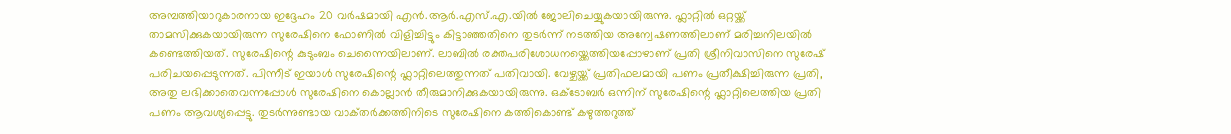അമ്പത്തിയാറുകാരനായ ഇദ്ദേഹം 20 വർഷമായി എൻ.ആർ.എസ്.എ.യിൽ ജോലിചെയ്യുകയായിരുന്നു. ഫ്ലാറ്റിൽ ഒറ്റയ്ക്ക് താമസിക്കുകയായിരുന്ന സുരേഷിനെ ഫോണിൽ വിളിച്ചിട്ടും കിട്ടാഞ്ഞതിനെ തുടർന്ന് നടത്തിയ അന്വേഷണത്തിലാണ് മരിച്ചനിലയിൽ കണ്ടെത്തിയത്. സുരേഷിന്റെ കുടുംബം ചെന്നൈയിലാണ്. ലാബിൽ രക്തപരിശോധനയ്ക്കെത്തിയപ്പോഴാണ് പ്രതി ശ്രീനിവാസിനെ സുരേഷ് പരിചയപ്പെടുന്നത്. പിന്നീട് ഇയാൾ സുരേഷിന്റെ ഫ്ലാറ്റിലെത്തുന്നത് പതിവായി. വേഴ്ചയ്ക്ക് പ്രതിഫലമായി പണം പ്രതീക്ഷിച്ചിരുന്ന പ്രതി, അതു ലഭിക്കാതെവന്നപ്പോൾ സുരേഷിനെ കൊല്ലാൻ തീരുമാനിക്കുകയായിരുന്നു. ഒക്ടോബർ ഒന്നിന് സുരേഷിന്റെ ഫ്ലാറ്റിലെത്തിയ പ്രതി പണം ആവശ്യപ്പെട്ടു. തുടർന്നുണ്ടായ വാക്‌തർക്കത്തിനിടെ സുരേഷിനെ കത്തികൊണ്ട് കഴുത്തറുത്ത്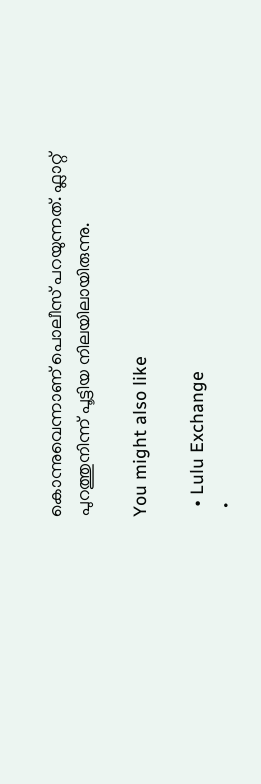കൊന്നുവെന്നാണ് പൊലീസ് പറയുന്നത്. ഫ്ലാറ്റ് പുറത്തുനിന്ന് പൂട്ടിയ നിലയിലായിരുന്നു.

You might also like

  • Lulu Exchange
  •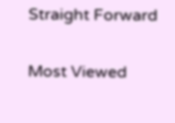Straight Forward

Most Viewed